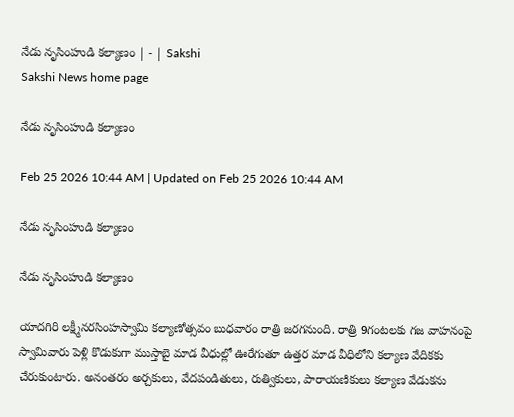నేడు నృసింహుడి కల్యాణం | - | Sakshi
Sakshi News home page

నేడు నృసింహుడి కల్యాణం

Feb 25 2026 10:44 AM | Updated on Feb 25 2026 10:44 AM

నేడు నృసింహుడి కల్యాణం

నేడు నృసింహుడి కల్యాణం

యాదగిరి లక్ష్మీనరసింహస్వామి కల్యాణోత్సవం బుధవారం రాత్రి జరగనుంది. రాత్రి 9గంటలకు గజ వాహనంపై స్వామివారు పెళ్లి కొడుకుగా ముస్తాబై మాడ వీధుల్లో ఊరేగుతూ ఉత్తర మాడ వీధిలోని కల్యాణ వేదికకు చేరుకుంటారు. అనంతరం అర్చకులు, వేదపండితులు, రుత్వికులు, పారాయణికులు కల్యాణ వేడుకను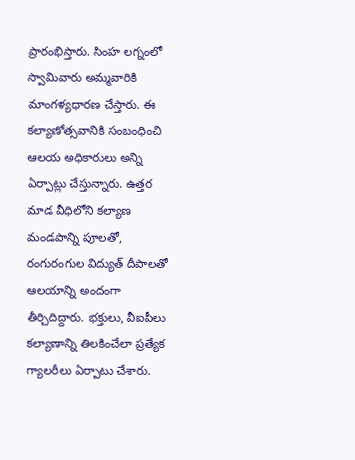ప్రారంభిస్తారు. సింహ లగ్నంలో స్వామివారు అమ్మవారికి మాంగళ్యధారణ చేస్తారు. ఈ కల్యాణోత్సవానికి సంబంధించి ఆలయ అధికారులు అన్ని ఏర్పాట్లు చేస్తున్నారు. ఉత్తర మాడ వీధిలోని కల్యాణ మండపాన్ని పూలతో, రంగురంగుల విద్యుత్‌ దీపాలతో ఆలయాన్ని అందంగా తీర్చిదిద్దారు. భక్తులు, వీఐపీలు కల్యాణాన్ని తిలకించేలా ప్రత్యేక గ్యాలరీలు ఏర్పాటు చేశారు.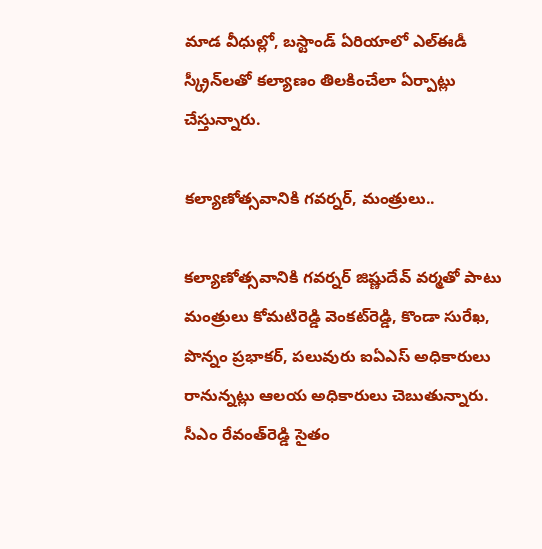మాడ వీధుల్లో, బస్టాండ్‌ ఏరియాలో ఎల్‌ఈడీ స్క్రీన్‌లతో కల్యాణం తిలకించేలా ఏర్పాట్లు చేస్తున్నారు.

కల్యాణోత్సవానికి గవర్నర్‌, మంత్రులు..

కల్యాణోత్సవానికి గవర్నర్‌ జిష్ణుదేవ్‌ వర్మతో పాటు మంత్రులు కోమటిరెడ్డి వెంకట్‌రెడ్డి, కొండా సురేఖ, పొన్నం ప్రభాకర్‌, పలువురు ఐఏఎస్‌ అధికారులు రానున్నట్లు ఆలయ అధికారులు చెబుతున్నారు. సీఎం రేవంత్‌రెడ్డి సైతం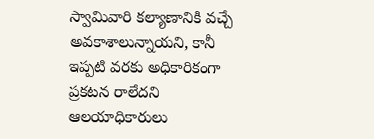స్వామివారి కల్యాణానికి వచ్చే అవకాశాలున్నాయని, కానీ ఇప్పటి వరకు అధికారికంగా ప్రకటన రాలేదని ఆలయాధికారులు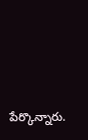పేర్కొన్నారు.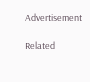Advertisement

Related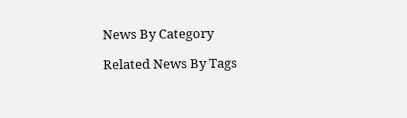News By Category

Related News By Tags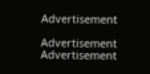Advertisement

Advertisement
Advertisement